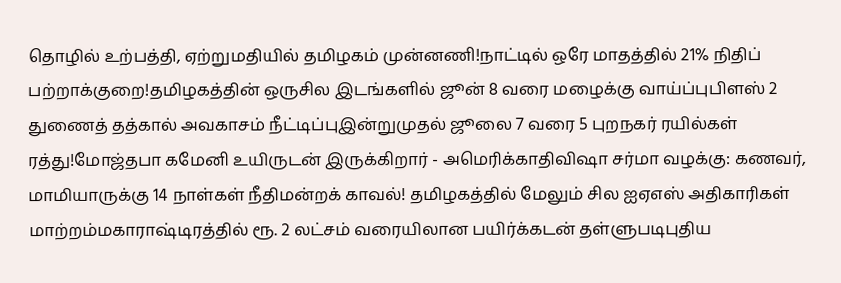தொழில் உற்பத்தி, ஏற்றுமதியில் தமிழகம் முன்னணி!நாட்டில் ஒரே மாதத்தில் 21% நிதிப் பற்றாக்குறை!தமிழகத்தின் ஒருசில இடங்களில் ஜூன் 8 வரை மழைக்கு வாய்ப்புபிளஸ் 2 துணைத் தத்கால் அவகாசம் நீட்டிப்புஇன்றுமுதல் ஜூலை 7 வரை 5 புறநகர் ரயில்கள் ரத்து!மோஜ்தபா கமேனி உயிருடன் இருக்கிறார் - அமெரிக்காதிவிஷா சர்மா வழக்கு: கணவர், மாமியாருக்கு 14 நாள்கள் நீதிமன்றக் காவல்! தமிழகத்தில் மேலும் சில ஐஏஎஸ் அதிகாரிகள் மாற்றம்மகாராஷ்டிரத்தில் ரூ. 2 லட்சம் வரையிலான பயிர்க்கடன் தள்ளுபடிபுதிய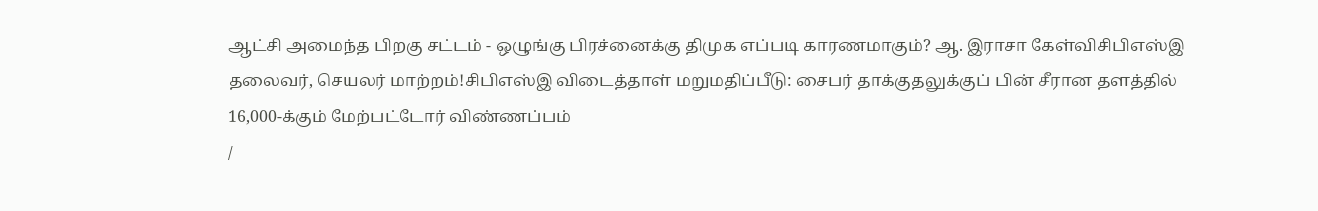ஆட்சி அமைந்த பிறகு சட்டம் - ஒழுங்கு பிரச்னைக்கு திமுக எப்படி காரணமாகும்? ஆ. இராசா கேள்விசிபிஎஸ்இ தலைவர், செயலர் மாற்றம்!சிபிஎஸ்இ விடைத்தாள் மறுமதிப்பீடு: சைபர் தாக்குதலுக்குப் பின் சீரான தளத்தில் 16,000-க்கும் மேற்பட்டோர் விண்ணப்பம்
/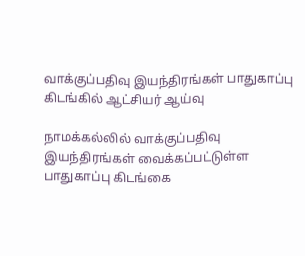வாக்குப்பதிவு இயந்திரங்கள் பாதுகாப்பு கிடங்கில் ஆட்சியர் ஆய்வு

நாமக்கல்லில் வாக்குப்பதிவு இயந்திரங்கள் வைக்கப்பட்டுள்ள பாதுகாப்பு கிடங்கை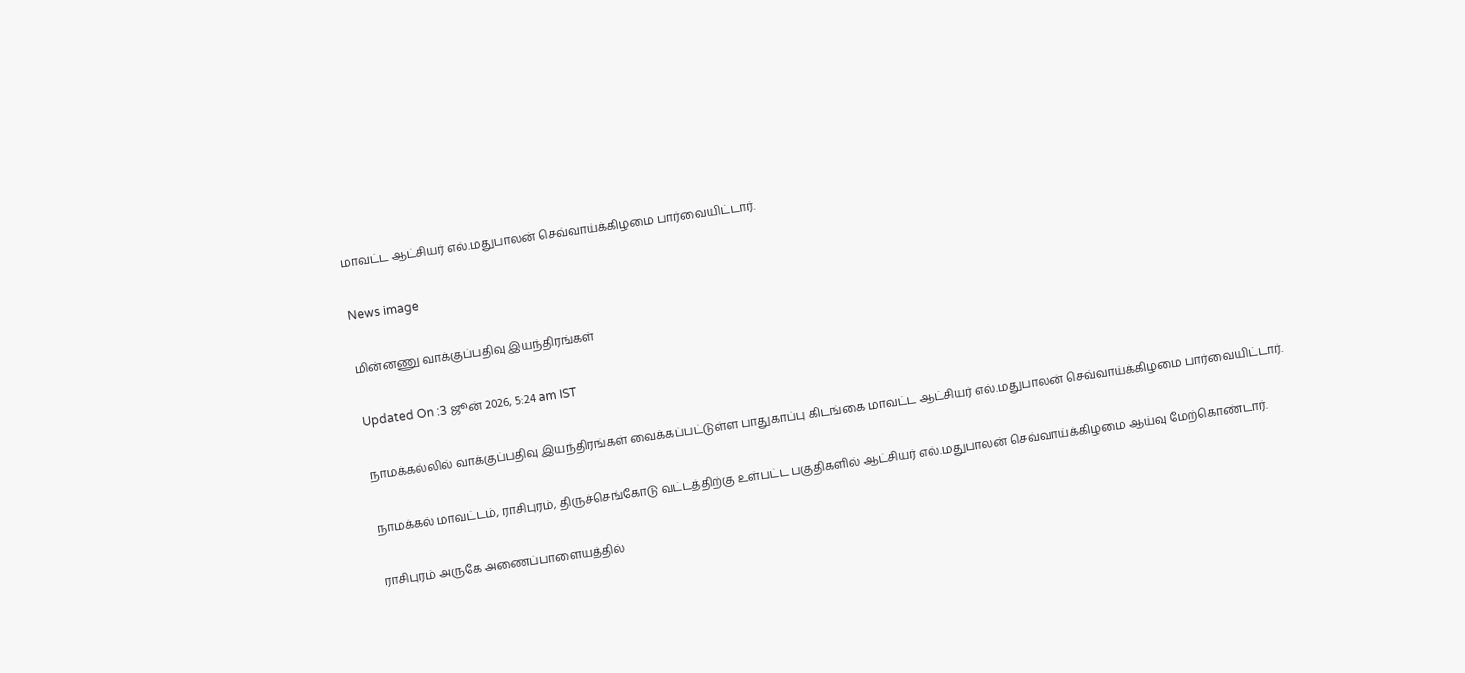மாவட்ட ஆட்சியர் எல்.மதுபாலன் செவ்வாய்க்கிழமை பார்வையிட்டார்.

News image

மின்னணு வாக்குப்பதிவு இயந்திரங்கள்

Updated On :3 ஜூன் 2026, 5:24 am IST

நாமக்கல்லில் வாக்குப்பதிவு இயந்திரங்கள் வைக்கப்பட்டுள்ள பாதுகாப்பு கிடங்கை மாவட்ட ஆட்சியர் எல்.மதுபாலன் செவ்வாய்க்கிழமை பார்வையிட்டார்.

நாமக்கல் மாவட்டம், ராசிபுரம், திருச்செங்கோடு வட்டத்திற்கு உள்பட்ட பகுதிகளில் ஆட்சியர் எல்.மதுபாலன் செவ்வாய்க்கிழமை ஆய்வு மேற்கொண்டார்.

ராசிபுரம் அருகே அணைப்பாளையத்தில்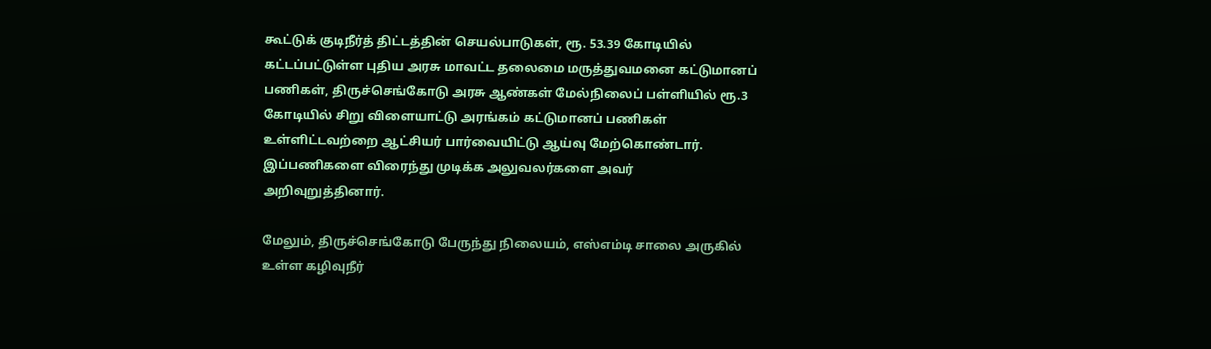கூட்டுக் குடிநீர்த் திட்டத்தின் செயல்பாடுகள், ரூ. 53.39 கோடியில் கட்டப்பட்டுள்ள புதிய அரசு மாவட்ட தலைமை மருத்துவமனை கட்டுமானப் பணிகள், திருச்செங்கோடு அரசு ஆண்கள் மேல்நிலைப் பள்ளியில் ரூ.3 கோடியில் சிறு விளையாட்டு அரங்கம் கட்டுமானப் பணிகள் உள்ளிட்டவற்றை ஆட்சியர் பார்வையிட்டு ஆய்வு மேற்கொண்டார். இப்பணிகளை விரைந்து முடிக்க அலுவலர்களை அவர் அறிவுறுத்தினார்.

மேலும், திருச்செங்கோடு பேருந்து நிலையம், எஸ்எம்டி சாலை அருகில் உள்ள கழிவுநீர்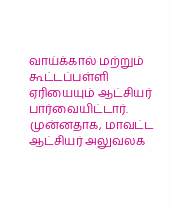வாய்க்கால் மற்றும் கூட்டப்பள்ளி ஏரியையும் ஆட்சியர் பார்வையிட்டார். முன்னதாக, மாவட்ட ஆட்சியர் அலுவலக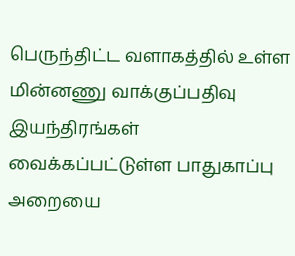பெருந்திட்ட வளாகத்தில் உள்ள மின்னணு வாக்குப்பதிவு இயந்திரங்கள் வைக்கப்பட்டுள்ள பாதுகாப்பு அறையை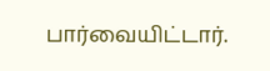பார்வையிட்டார்.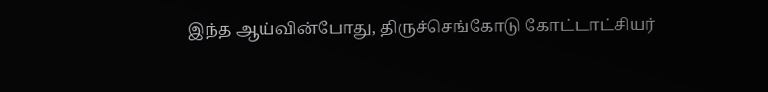இந்த ஆய்வின்போது, திருச்செங்கோடு கோட்டாட்சியர்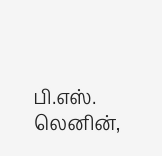பி.எஸ். லெனின்,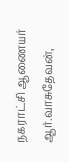நகராட்சி ஆணையர் ஆர்.வாசுதேவன்,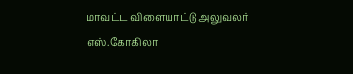மாவட்ட விளையாட்டு அலுவலர் எஸ்.கோகிலா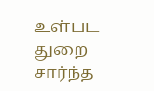உள்பட துறை சார்ந்த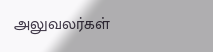அலுவலர்கள்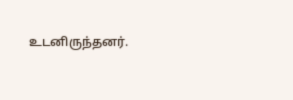உடனிருந்தனர்.